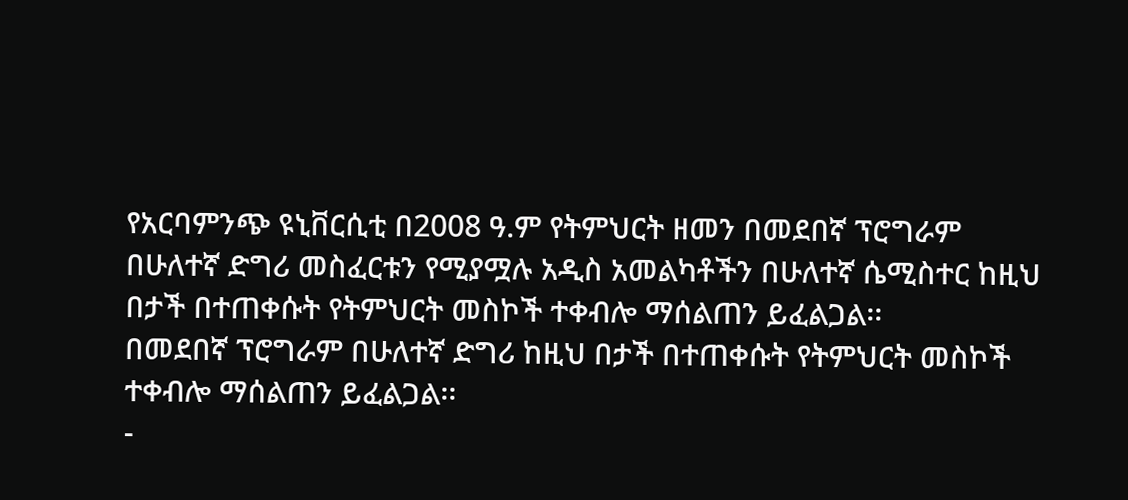የአርባምንጭ ዩኒቨርሲቲ በ2008 ዓ.ም የትምህርት ዘመን በመደበኛ ፕሮግራም በሁለተኛ ድግሪ መስፈርቱን የሚያሟሉ አዲስ አመልካቶችን በሁለተኛ ሴሚስተር ከዚህ በታች በተጠቀሱት የትምህርት መስኮች ተቀብሎ ማሰልጠን ይፈልጋል፡፡
በመደበኛ ፕሮግራም በሁለተኛ ድግሪ ከዚህ በታች በተጠቀሱት የትምህርት መስኮች ተቀብሎ ማሰልጠን ይፈልጋል፡፡
-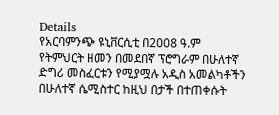Details
የአርባምንጭ ዩኒቨርሲቲ በ2008 ዓ.ም የትምህርት ዘመን በመደበኛ ፕሮግራም በሁለተኛ ድግሪ መስፈርቱን የሚያሟሉ አዲስ አመልካቶችን በሁለተኛ ሴሚስተር ከዚህ በታች በተጠቀሱት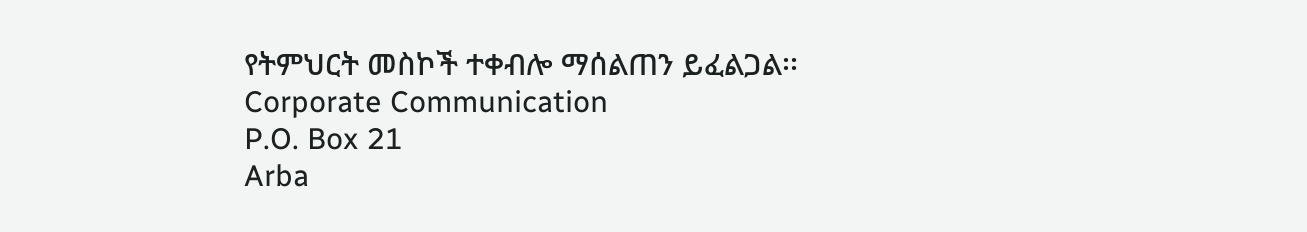የትምህርት መስኮች ተቀብሎ ማሰልጠን ይፈልጋል፡፡
Corporate Communication
P.O. Box 21
Arba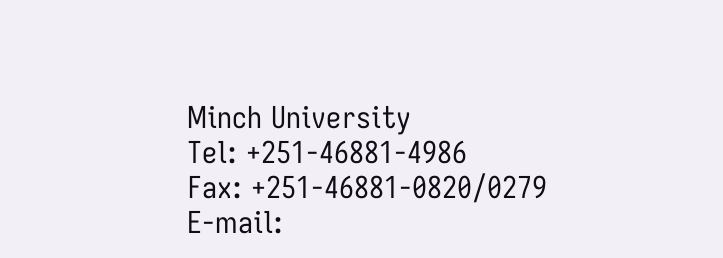Minch University
Tel: +251-46881-4986
Fax: +251-46881-0820/0279
E-mail: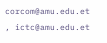corcom@amu.edu.et , ictc@amu.edu.et